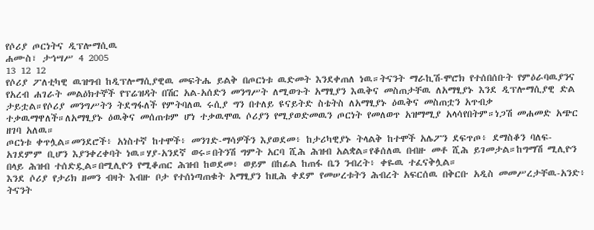የሶሪያ ጦርነትና ዲፕሎማሲዉ
ሐሙስ፣ ታኅሣሥ 4 2005
13 12 12
የሶሪያ ፖለቲካዊ ዉዝግብ ከዲፕሎማሲያዊዉ መፍትሔ ይልቅ በጦርነቱ ዉድመት እንደቀጠለ ነዉ።ትናንት ማራኪሽ-ሞሮክ የተሰበሰቡት የምዕራባዉያንና የአረብ ሐገራት መልዕክተኞች የፕሬዝዳት በሽር አል-አሰድን መንግሥት ለሚወጉት አማፂያን እዉቅና መስጠታቸዉ ለአማፂያኑ እንደ ዲፕሎማሲያዊ ድል ታይቷል።የሶሪያ መንግሥትን ትደግፋለች የምትባለዉ ሩሲያ ግን በተለይ ዩናይትድ ስቴትስ ለአማፂያኑ ዕዉቅና መስጠቷን አጥብቃ ተቃዉማዋለች።ለአማፂያኑ ዕዉቅና መሰጠቱም ሆነ ተቃዉሞዉ ሶሪያን የሚያወድመዉን ጦርነት የመለወጥ አዝማሚያ አላሳየበትም።ነጋሽ መሐመድ አጭር ዘገባ አለዉ።
ጦርነቱ ቀጥሏል።መንደሮች፥ አነስተኛ ከተሞች፥ መንገድ-ማሳዎችን እያወደመ፥ ከታሪካዊያኑ ትላልቅ ከተሞች አሌፖን ደፍጥጦ፥ ደማስቆን ባለፍ-አገደምም ቢሆን እያንቀረቀባት ነዉ።ሃያ-አንደኛ ወሩ።በትንሽ ግምት አርባ ሺሕ ሕዝብ አልቋል።የቆሰለዉ በብዙ መቶ ሺሕ ይገመታል።ከግማሽ ሚሊዮን በላይ ሕዝብ ተሰድዷል።በሚሊዮን የሚቆጠር ሕዝብ ከወደመ፥ ወይም በከፊል ከጠፋ ቤን ንብረት፥ ቀዬዉ ተፈናቅሏል።
እንደ ሶሪያ የታሪክ ዘመን ብዛት እብዙ ቦታ የተሰነጣጠቁት አማፂያን ከዚሕ ቀደም የመሠረቱትን ሕብረት አፍርሰዉ በቅርቡ አዲስ መመሥረታቸዉ-አንድ፥ ትናንት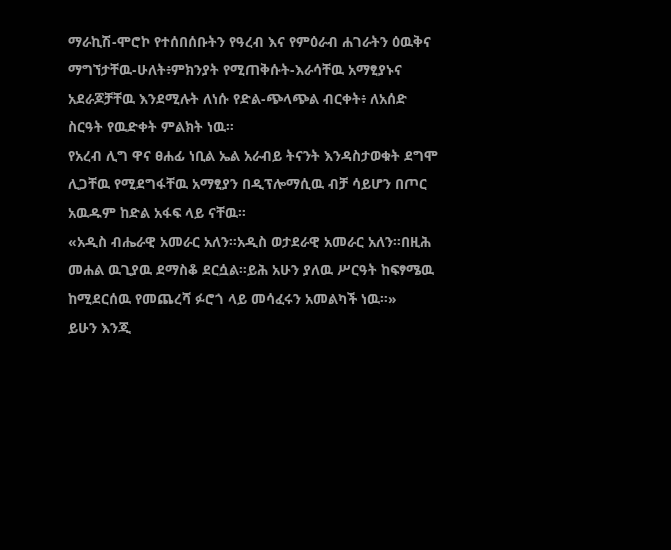ማራኪሽ-ሞሮኮ የተሰበሰቡትን የዓረብ እና የምዕራብ ሐገራትን ዕዉቅና ማግኘታቸዉ-ሁለት፥ምክንያት የሚጠቅሱት-እራሳቸዉ አማፂያኑና አደራጆቻቸዉ እንደሚሉት ለነሱ የድል-ጭላጭል ብርቀት፥ ለአሰድ ስርዓት የዉድቀት ምልክት ነዉ።
የአረብ ሊግ ዋና ፀሐፊ ነቢል ኤል አራብይ ትናንት እንዳስታወቁት ደግሞ ሊጋቸዉ የሚደግፋቸዉ አማፂያን በዲፕሎማሲዉ ብቻ ሳይሆን በጦር አዉዱም ከድል አፋፍ ላይ ናቸዉ።
«አዲስ ብሔራዊ አመራር አለን።አዲስ ወታደራዊ አመራር አለን።በዚሕ መሐል ዉጊያዉ ደማስቆ ደርሷል።ይሕ አሁን ያለዉ ሥርዓት ከፍፃሜዉ ከሚደርሰዉ የመጨረሻ ፉሮጎ ላይ መሳፈሩን አመልካች ነዉ።»
ይሁን እንጂ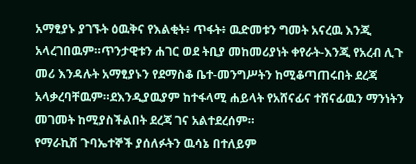አማፂያኑ ያገኙት ዕዉቅና የእልቂት፥ ጥፋት፥ ዉድመቱን ግመት አናረዉ እንጂ አላረገበዉም።ጥንታዊቱን ሐገር ወደ ትቢያ መከመሪያነት ቀየራት-እንጂ የአረብ ሊጉ መሪ እንዳሉት አማፂያኑን የደማስቆ ቤተ-መንግሥትን ከሚቆጣጠሩበት ደረጃ አላቃረባቸዉም።ደእንዲያዉያም ከተፋላሚ ሐይላት የአሸናፊና ተሸናፊዉን ማንነትን መገመት ከሚያስችልበት ደረጃ ገና አልተደረሰም።
የማራኪሽ ጉባኤተኞች ያሰለፉትን ዉሳኔ በተለይም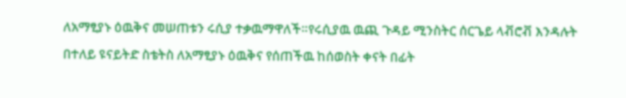ለአማፂያኑ ዕዉቅና መሠጠቱን ሩሲያ ተቃዉማዋለች።የሩሲያዉ ዉጪ ጉዳይ ሚንስትር ሰርጌይ ላቭሮቭ እንዳሉት በተለይ ዩናይትድ ስቴትስ ለአማፂያኑ ዕዉቅና የሰጠችዉ ከሰወስት ቀናት በፊት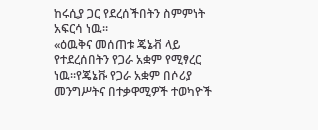ከሩሲያ ጋር የደረሰችበትን ስምምነት አፍርሳ ነዉ።
«ዕዉቅና መሰጠቱ ጄኔቭ ላይ የተደረሰበትን የጋራ አቋም የሚፃረር ነዉ።የጄኔቩ የጋራ አቋም በሶሪያ መንግሥትና በተቃዋሚዎች ተወካዮች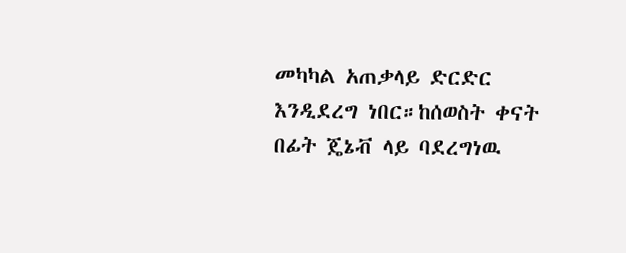መካካል አጠቃላይ ድርድር እንዲደረግ ነበር።ከሰወስት ቀናት በፊት ጄኔቭ ላይ ባደረግነዉ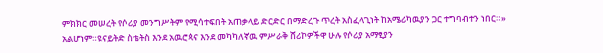ምክክር መሠረት የሶሪያ መንግሥትም የሚሳተፍበት አጠቃላይ ድርድር በማድረጉ ጥረት አስፈላጊነት ከአሜሪካዉያን ጋር ተግባብተን ነበር።»
አልሆነም።ዩናይትድ ስቴትስ እንደ አዉሮጳና እንደ መካካለኛዉ ምሥራቅ ሸሪኮዎችዋ ሁሉ የሶሪያ አማፂያን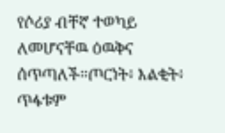የሶሪያ ብቸኛ ተወካይ ለመሆናቸዉ ዕዉቅና ሰጥጣለች።ጦርነት፥ እልቂት፥ ጥፋቱም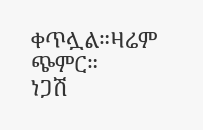ቀጥሏል።ዛሬም ጭምር።
ነጋሽ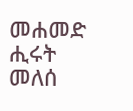መሐመድ
ሒሩት መለሰ